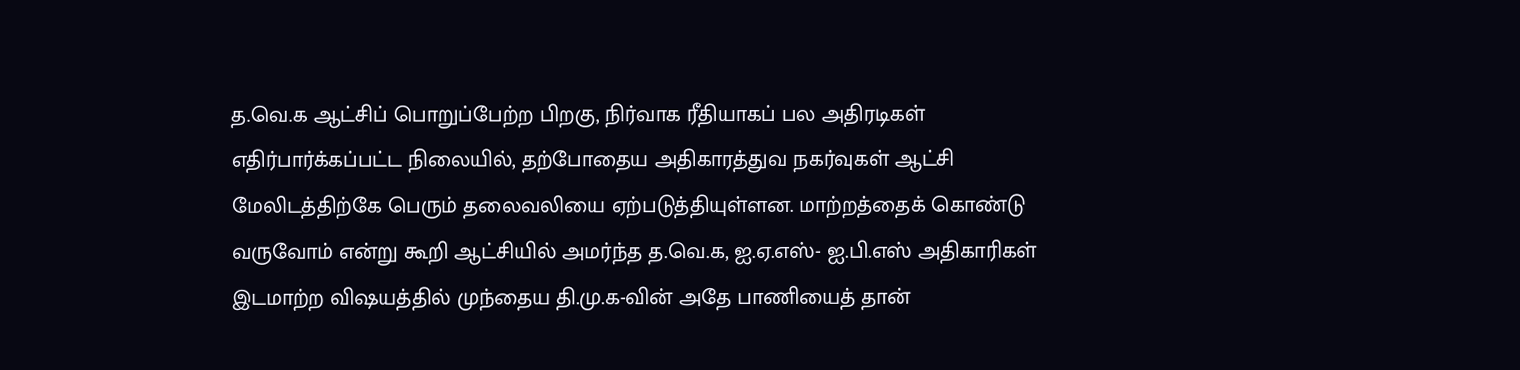த.வெ.க ஆட்சிப் பொறுப்பேற்ற பிறகு, நிர்வாக ரீதியாகப் பல அதிரடிகள் எதிர்பார்க்கப்பட்ட நிலையில், தற்போதைய அதிகாரத்துவ நகர்வுகள் ஆட்சி மேலிடத்திற்கே பெரும் தலைவலியை ஏற்படுத்தியுள்ளன. மாற்றத்தைக் கொண்டு வருவோம் என்று கூறி ஆட்சியில் அமர்ந்த த.வெ.க, ஐ.ஏ.எஸ்- ஐ.பி.எஸ் அதிகாரிகள் இடமாற்ற விஷயத்தில் முந்தைய தி.மு.க-வின் அதே பாணியைத் தான்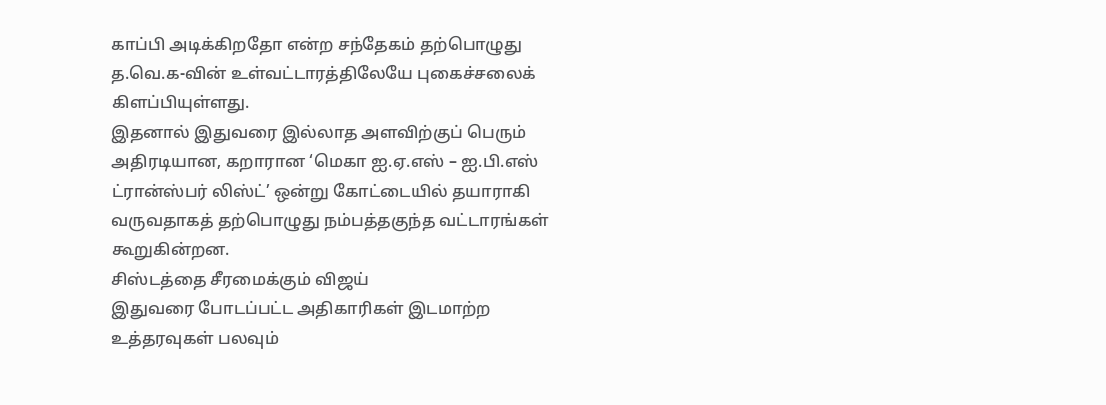காப்பி அடிக்கிறதோ என்ற சந்தேகம் தற்பொழுது த.வெ.க-வின் உள்வட்டாரத்திலேயே புகைச்சலைக் கிளப்பியுள்ளது.
இதனால் இதுவரை இல்லாத அளவிற்குப் பெரும் அதிரடியான, கறாரான ‘மெகா ஐ.ஏ.எஸ் – ஐ.பி.எஸ் ட்ரான்ஸ்பர் லிஸ்ட்’ ஒன்று கோட்டையில் தயாராகி வருவதாகத் தற்பொழுது நம்பத்தகுந்த வட்டாரங்கள் கூறுகின்றன.
சிஸ்டத்தை சீரமைக்கும் விஜய்
இதுவரை போடப்பட்ட அதிகாரிகள் இடமாற்ற உத்தரவுகள் பலவும்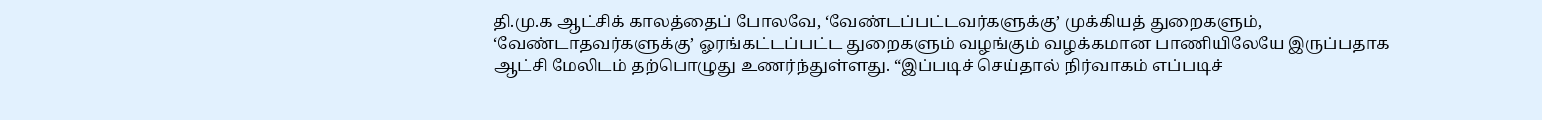தி.மு.க ஆட்சிக் காலத்தைப் போலவே, ‘வேண்டப்பட்டவர்களுக்கு’ முக்கியத் துறைகளும், ‘வேண்டாதவர்களுக்கு’ ஓரங்கட்டப்பட்ட துறைகளும் வழங்கும் வழக்கமான பாணியிலேயே இருப்பதாக ஆட்சி மேலிடம் தற்பொழுது உணர்ந்துள்ளது. “இப்படிச் செய்தால் நிர்வாகம் எப்படிச்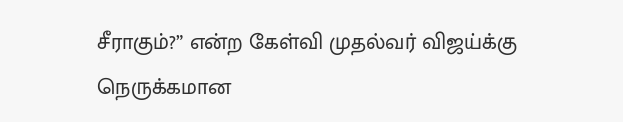சீராகும்?” என்ற கேள்வி முதல்வர் விஜய்க்கு நெருக்கமான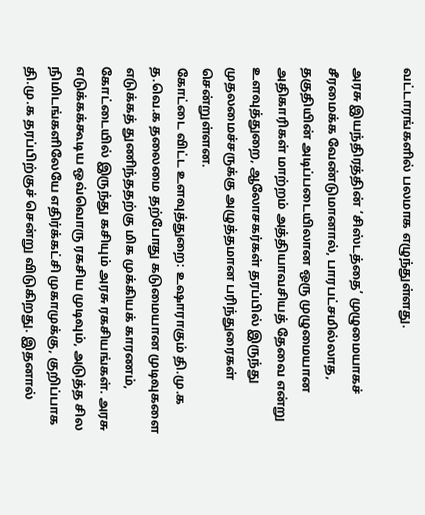வட்டாரங்களில் பலமாக எழுந்துள்ளது.

அரசு இயந்திரத்தின் ‘சிஸ்டத்தை’ முழுமையாகச் சீரமைக்க வேண்டுமானால், பாரபட்சமில்லாத, தகுதியின் அடிப்படையிலான ஒரு முழுமையான அதிகாரிகள் மாற்றம் அத்தியாவசியத் தேவை என்று உளவுத்துறை, ஆலோசகர்கள் தரப்பில் இருந்து முதலமைச்சருக்கு அழுத்தமான பரிந்துரைகள் சென்றுள்ளன.
கோட்டை விட்ட உளவுத்துறை: உஷாராகும் தி.மு.க
த.வெ.க தலைமை தற்போது கடுமையான முடிவுகளை எடுக்கத் துணிந்ததற்கு மிக முக்கியக் காரணம், கோட்டையில் இருந்து கசியும் அரசு ரகசியங்கள். அரசு எடுக்கக்கூடிய ஒவ்வொரு ரகசிய முடிவும், அடுத்த சில நிமிடங்களிலேயே எதிர்க்கட்சி முகாமுக்கு, குறிப்பாக தி.மு.க தரப்பிற்குச் சென்று விடுகிறது. இதனால்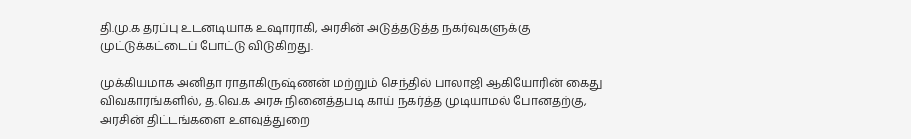தி.மு.க தரப்பு உடனடியாக உஷாராகி, அரசின் அடுத்தடுத்த நகர்வுகளுக்கு முட்டுக்கட்டைப் போட்டு விடுகிறது.

முக்கியமாக அனிதா ராதாகிருஷ்ணன் மற்றும் செந்தில் பாலாஜி ஆகியோரின் கைது விவகாரங்களில், த.வெ.க அரசு நினைத்தபடி காய் நகர்த்த முடியாமல் போனதற்கு, அரசின் திட்டங்களை உளவுத்துறை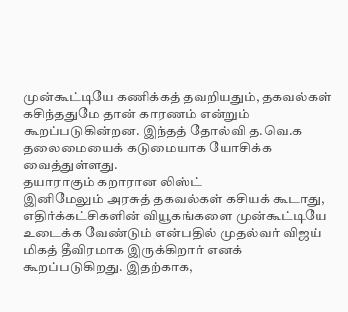முன்கூட்டியே கணிக்கத் தவறியதும், தகவல்கள் கசிந்ததுமே தான் காரணம் என்றும் கூறப்படுகின்றன. இந்தத் தோல்வி த.வெ.க தலைமையைக் கடுமையாக யோசிக்க வைத்துள்ளது.
தயாராகும் கறாரான லிஸ்ட்
இனிமேலும் அரசுத் தகவல்கள் கசியக் கூடாது, எதிர்க்கட்சிகளின் வியூகங்களை முன்கூட்டியே உடைக்க வேண்டும் என்பதில் முதல்வர் விஜய் மிகத் தீவிரமாக இருக்கிறார் எனக் கூறப்படுகிறது. இதற்காக,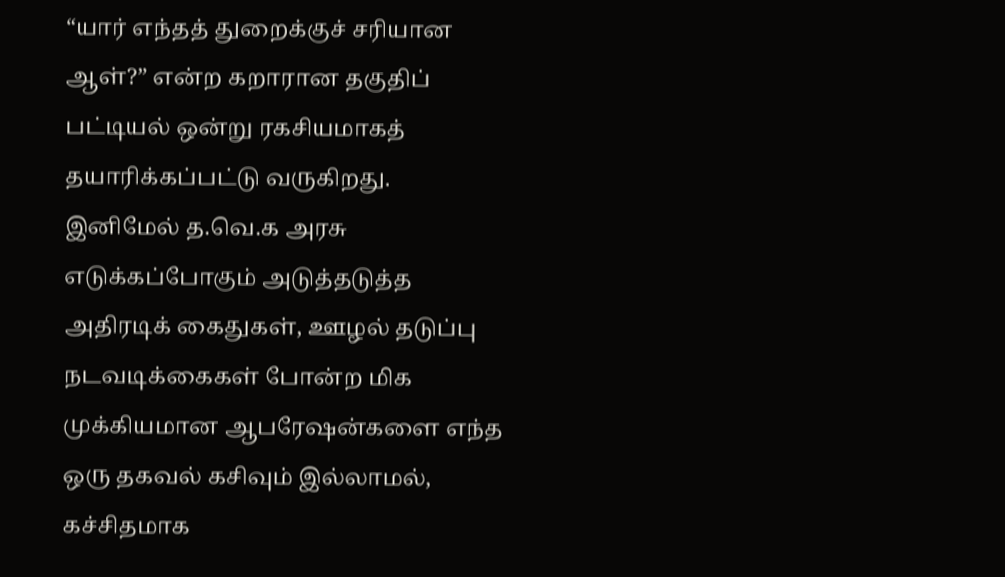“யார் எந்தத் துறைக்குச் சரியான ஆள்?” என்ற கறாரான தகுதிப் பட்டியல் ஒன்று ரகசியமாகத் தயாரிக்கப்பட்டு வருகிறது.
இனிமேல் த.வெ.க அரசு எடுக்கப்போகும் அடுத்தடுத்த அதிரடிக் கைதுகள், ஊழல் தடுப்பு நடவடிக்கைகள் போன்ற மிக முக்கியமான ஆபரேஷன்களை எந்த ஒரு தகவல் கசிவும் இல்லாமல், கச்சிதமாக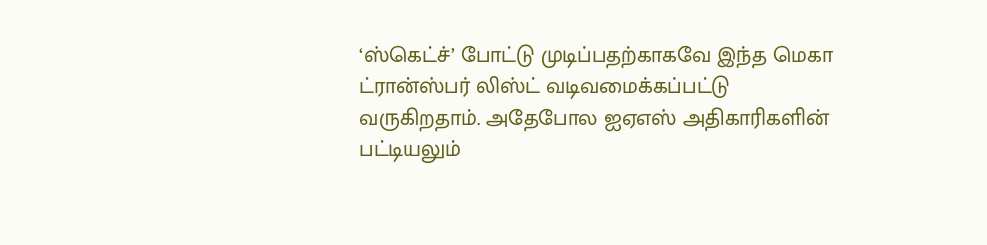‘ஸ்கெட்ச்’ போட்டு முடிப்பதற்காகவே இந்த மெகா ட்ரான்ஸ்பர் லிஸ்ட் வடிவமைக்கப்பட்டு வருகிறதாம். அதேபோல ஐஏஎஸ் அதிகாரிகளின் பட்டியலும்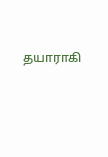தயாராகி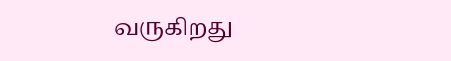வருகிறது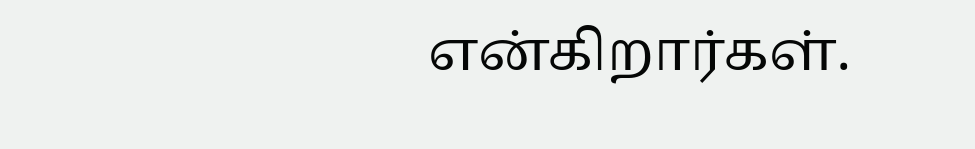என்கிறார்கள்.